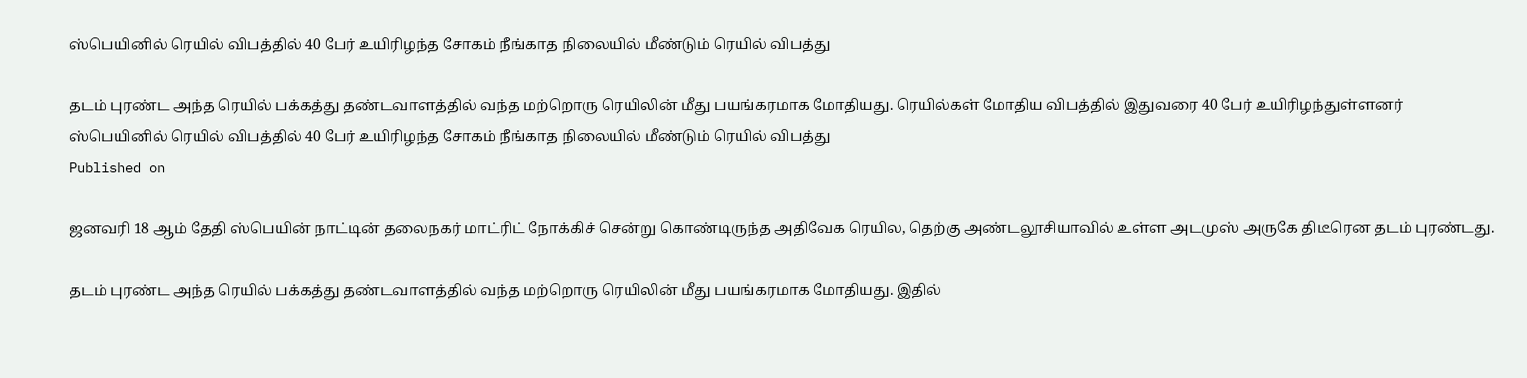ஸ்பெயினில் ரெயில் விபத்தில் 40 பேர் உயிரிழந்த சோகம் நீங்காத நிலையில் மீண்டும் ரெயில் விபத்து

தடம் புரண்ட அந்த ரெயில் பக்கத்து தண்டவாளத்தில் வந்த மற்றொரு ரெயிலின் மீது பயங்கரமாக மோதியது. ரெயில்கள் மோதிய விபத்தில் இதுவரை 40 பேர் உயிரிழந்துள்ளனர்
ஸ்பெயினில் ரெயில் விபத்தில் 40 பேர் உயிரிழந்த சோகம் நீங்காத நிலையில் மீண்டும் ரெயில் விபத்து
Published on

ஜனவரி 18 ஆம் தேதி ஸ்பெயின் நாட்டின் தலைநகர் மாட்ரிட் நோக்கிச் சென்று கொண்டிருந்த அதிவேக ரெயில, தெற்கு அண்டலூசியாவில் உள்ள அடமுஸ் அருகே திடீரென தடம் புரண்டது.

தடம் புரண்ட அந்த ரெயில் பக்கத்து தண்டவாளத்தில் வந்த மற்றொரு ரெயிலின் மீது பயங்கரமாக மோதியது. இதில்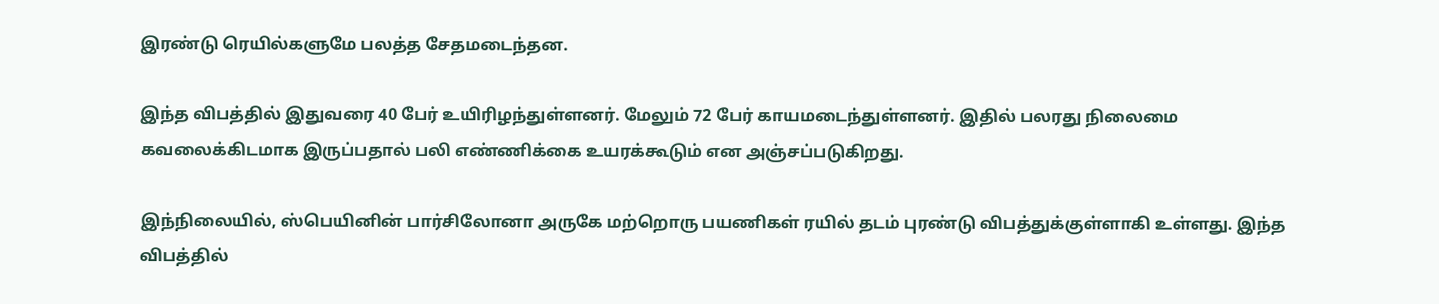இரண்டு ரெயில்களுமே பலத்த சேதமடைந்தன.

இந்த விபத்தில் இதுவரை 40 பேர் உயிரிழந்துள்ளனர். மேலும் 72 பேர் காயமடைந்துள்ளனர். இதில் பலரது நிலைமை கவலைக்கிடமாக இருப்பதால் பலி எண்ணிக்கை உயரக்கூடும் என அஞ்சப்படுகிறது.

இந்நிலையில், ஸ்பெயினின் பார்சிலோனா அருகே மற்றொரு பயணிகள் ரயில் தடம் புரண்டு விபத்துக்குள்ளாகி உள்ளது. இந்த விபத்தில்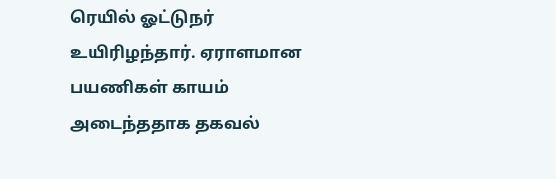ரெயில் ஓட்டுநர் உயிரிழந்தார். ஏராளமான பயணிகள் காயம் அடைந்ததாக தகவல்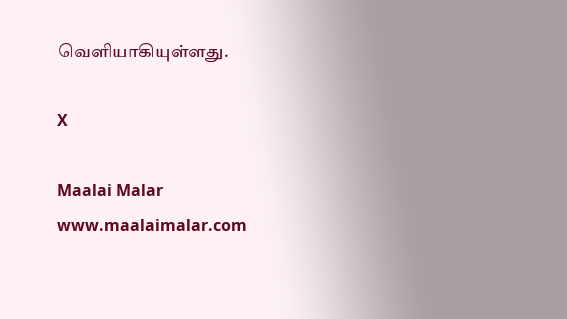வெளியாகியுள்ளது.

X

Maalai Malar
www.maalaimalar.com